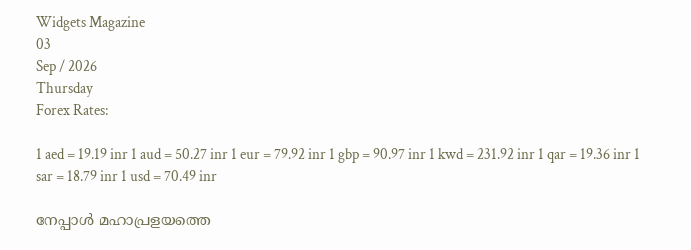Widgets Magazine
03
Sep / 2026
Thursday
Forex Rates:

1 aed = 19.19 inr 1 aud = 50.27 inr 1 eur = 79.92 inr 1 gbp = 90.97 inr 1 kwd = 231.92 inr 1 qar = 19.36 inr 1 sar = 18.79 inr 1 usd = 70.49 inr

നേപ്പാള്‍ മഹാപ്രളയത്തെ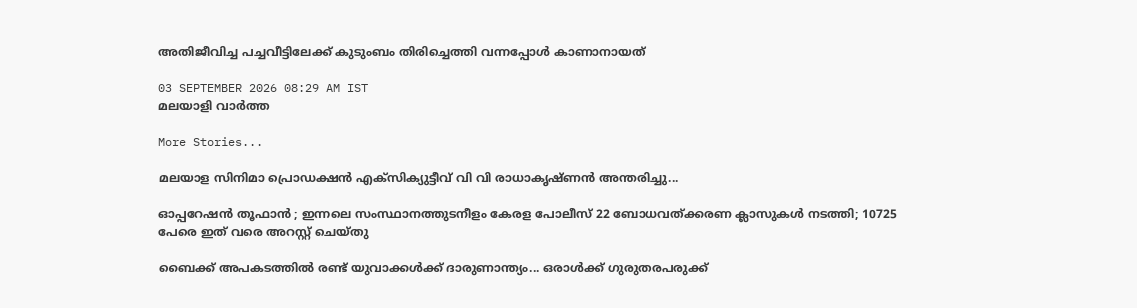അതിജീവിച്ച പച്ചവീട്ടിലേക്ക് കുടുംബം തിരിച്ചെത്തി വന്നപ്പോള്‍ കാണാനായത്

03 SEPTEMBER 2026 08:29 AM IST
മലയാളി വാര്‍ത്ത

More Stories...

മലയാള സിനിമാ പ്രൊഡക്ഷൻ എക്സിക്യുട്ടീവ് വി വി രാധാകൃഷ്ണൻ അന്തരിച്ചു...

ഓപ്പറേഷന്‍ തൂഫാൻ ; ഇന്നലെ സംസ്ഥാനത്തുടനീളം കേരള പോലീസ് 22 ബോധവത്ക്കരണ ക്ലാസുകള്‍ നടത്തി; 10725 പേരെ ഇത് വരെ അറസ്റ്റ് ചെയ്തു

ബൈക്ക് അപകടത്തിൽ രണ്ട് യുവാക്കൾക്ക് ദാരുണാന്ത്യം... ഒരാൾക്ക് ഗുരുതരപരുക്ക്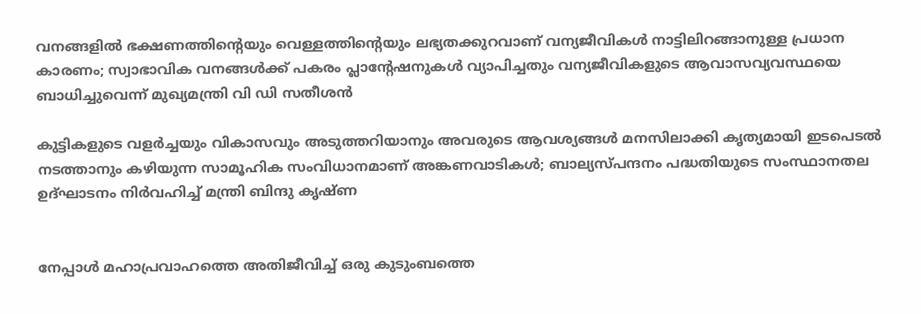വനങ്ങളിൽ ഭക്ഷണത്തിന്റെയും വെള്ളത്തിന്റെയും ലഭ്യതക്കുറവാണ് വന്യജീവികൾ നാട്ടിലിറങ്ങാനുള്ള പ്രധാന കാരണം; സ്വാഭാവിക വനങ്ങൾക്ക് പകരം പ്ലാന്റേഷനുകൾ വ്യാപിച്ചതും വന്യജീവികളുടെ ആവാസവ്യവസ്ഥയെ ബാധിച്ചുവെന്ന് മുഖ്യമന്ത്രി വി ഡി സതീശൻ

കുട്ടികളുടെ വളർച്ചയും വികാസവും അടുത്തറിയാനും അവരുടെ ആവശ്യങ്ങൾ മനസിലാക്കി കൃത്യമായി ഇടപെടൽ നടത്താനും കഴിയുന്ന സാമൂഹിക സംവിധാനമാണ് അങ്കണവാടികൾ; ബാല്യസ്പന്ദനം പദ്ധതിയുടെ സംസ്ഥാനതല ഉദ്ഘാടനം നിർവഹിച്ച് മന്ത്രി ബിന്ദു കൃഷ്ണ


നേപ്പാള്‍ മഹാപ്രവാഹത്തെ അതിജീവിച്ച് ഒരു കുടുംബത്തെ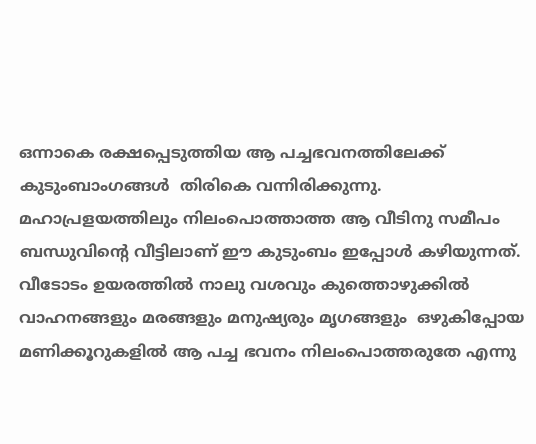ഒന്നാകെ രക്ഷപ്പെടുത്തിയ ആ പച്ചഭവനത്തിലേക്ക് കുടുംബാംഗങ്ങള്‍  തിരികെ വന്നിരിക്കുന്നു.  മഹാപ്രളയത്തിലും നിലംപൊത്താത്ത ആ വീടിനു സമീപം ബന്ധുവിന്റെ വീട്ടിലാണ് ഈ കുടുംബം ഇപ്പോള്‍ കഴിയുന്നത്. വീടോടം ഉയരത്തില്‍ നാലു വശവും കുത്തൊഴുക്കില്‍ വാഹനങ്ങളും മരങ്ങളും മനുഷ്യരും മൃഗങ്ങളും  ഒഴുകിപ്പോയ മണിക്കൂറുകളില്‍ ആ പച്ച ഭവനം നിലംപൊത്തരുതേ എന്നു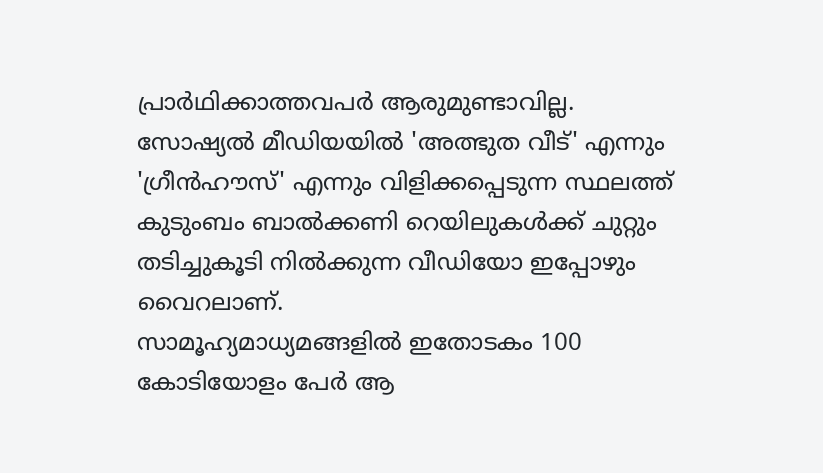പ്രാര്‍ഥിക്കാത്തവപര്‍ ആരുമുണ്ടാവില്ല.
സോഷ്യല്‍ മീഡിയയില്‍ 'അത്ഭുത വീട്' എന്നും 'ഗ്രീന്‍ഹൗസ്' എന്നും വിളിക്കപ്പെടുന്ന സ്ഥലത്ത് കുടുംബം ബാല്‍ക്കണി റെയിലുകള്‍ക്ക് ചുറ്റും തടിച്ചുകൂടി നില്‍ക്കുന്ന വീഡിയോ ഇപ്പോഴും വൈറലാണ്.
സാമൂഹ്യമാധ്യമങ്ങളില്‍ ഇതോടകം 100 കോടിയോളം പേര്‍ ആ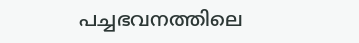പച്ചഭവനത്തിലെ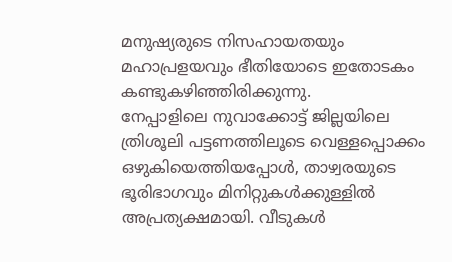മനുഷ്യരുടെ നിസഹായതയും മഹാപ്രളയവും ഭീതിയോടെ ഇതോടകം കണ്ടുകഴിഞ്ഞിരിക്കുന്നു.
നേപ്പാളിലെ നുവാക്കോട്ട് ജില്ലയിലെ ത്രിശൂലി പട്ടണത്തിലൂടെ വെള്ളപ്പൊക്കം ഒഴുകിയെത്തിയപ്പോള്‍, താഴ്വരയുടെ ഭൂരിഭാഗവും മിനിറ്റുകള്‍ക്കുള്ളില്‍ അപ്രത്യക്ഷമായി. വീടുകള്‍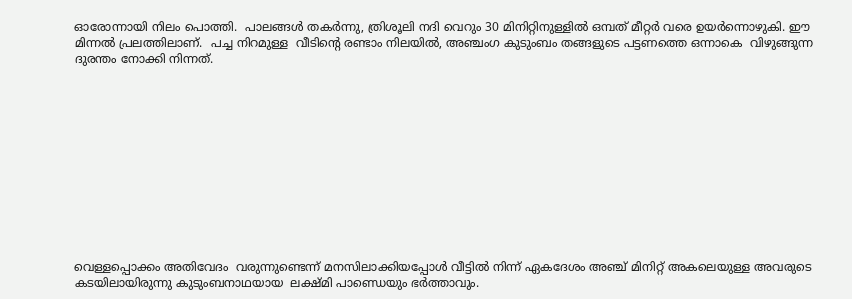ഓരോന്നായി നിലം പൊത്തി.  പാലങ്ങള്‍ തകര്‍ന്നു, ത്രിശൂലി നദി വെറും 30 മിനിറ്റിനുള്ളില്‍ ഒമ്പത് മീറ്റര്‍ വരെ ഉയര്‍ന്നൊഴുകി. ഈ മിന്നല്‍ പ്രലത്തിലാണ്.  പച്ച നിറമുള്ള  വീടിന്റെ രണ്ടാം നിലയില്‍, അഞ്ചംഗ കുടുംബം തങ്ങളുടെ പട്ടണത്തെ ഒന്നാകെ  വിഴുങ്ങുന്ന ദുരന്തം നോക്കി നിന്നത്.












വെള്ളപ്പൊക്കം അതിവേദം  വരുന്നുണ്ടെന്ന് മനസിലാക്കിയപ്പോള്‍ വീട്ടില്‍ നിന്ന് ഏകദേശം അഞ്ച് മിനിറ്റ് അകലെയുള്ള അവരുടെ കടയിലായിരുന്നു കുടുംബനാഥയായ  ലക്ഷ്മി പാണ്ഡെയും ഭര്‍ത്താവും.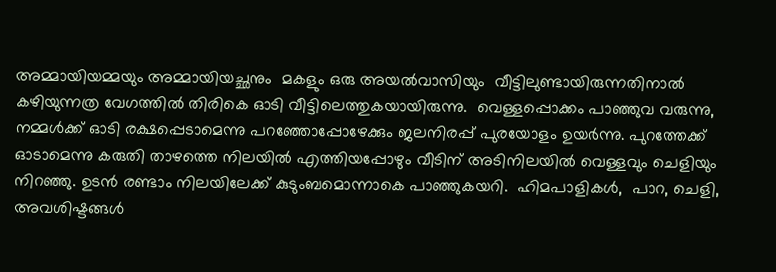അമ്മായിയമ്മയും അമ്മായിയച്ഛനും  മകളും ഒരു അയല്‍വാസിയും  വീട്ടിലുണ്ടായിരുന്നതിനാല്‍  കഴിയുന്നത്ര വേഗത്തില്‍ തിരികെ ഓടി വീട്ടിലെത്തുകയായിരുന്നു.  വെള്ളപ്പൊക്കം പാഞ്ഞുവ വരുന്നു, നമ്മള്‍ക്ക് ഓടി രക്ഷപ്പെടാമെന്നു പറഞ്ഞോപ്പോഴേക്കും ജലനിരപ്പ് പുരയോളം ഉയര്‍ന്നു. പുറത്തേക്ക് ഓടാമെന്നു കരുതി താഴത്തെ നിലയില്‍ എത്തിയപ്പോഴും വീടിന് അടിനിലയില്‍ വെള്ളവും ചെളിയും നിറഞ്ഞു. ഉടന്‍ രണ്ടാം നിലയിലേക്ക് കുടുംബമൊന്നാകെ പാഞ്ഞുകയറി.  ഹിമപാളികള്‍,  പാറ, ചെളി, അവശിഷ്ടങ്ങള്‍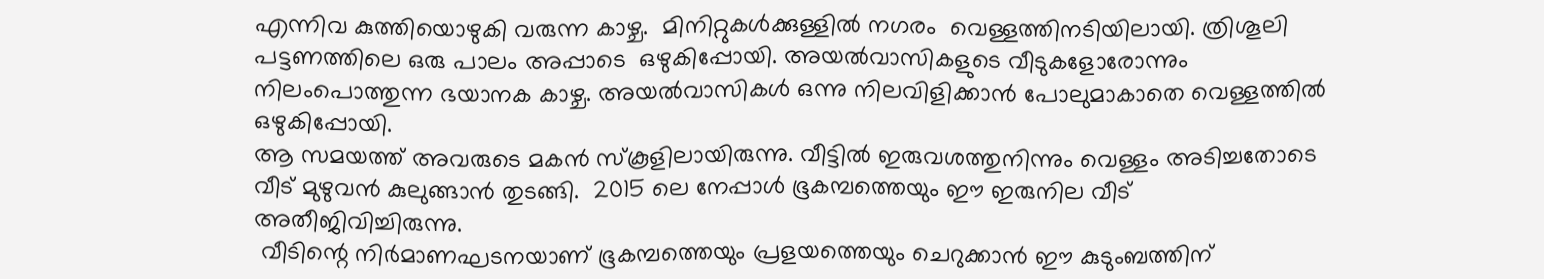എന്നിവ കുത്തിയൊഴുകി വരുന്ന കാഴ്ച.  മിനിറ്റുകള്‍ക്കുള്ളില്‍ നഗരം  വെള്ളത്തിനടിയിലായി. ത്രിശൂലി പട്ടണത്തിലെ ഒരു പാലം അപ്പാടെ  ഒഴുകിപ്പോയി. അയല്‍വാസികളുടെ വീടുകളോരോന്നും നിലംപൊത്തുന്ന ഭയാനക കാഴ്ച. അയല്‍വാസികള്‍ ഒന്നു നിലവിളിക്കാന്‍ പോലുമാകാതെ വെള്ളത്തില്‍ ഒഴുകിപ്പോയി.
ആ സമയത്ത് അവരുടെ മകന്‍ സ്‌കൂളിലായിരുന്നു. വീട്ടില്‍ ഇരുവശത്തുനിന്നും വെള്ളം അടിച്ചതോടെ  വീട് മുഴുവന്‍ കുലുങ്ങാന്‍ തുടങ്ങി.  2015 ലെ നേപ്പാള്‍ ഭൂകമ്പത്തെയും ഈ ഇരുനില വീട് അതീജിവിച്ചിരുന്നു.
 വീടിന്റെ നിര്‍മാണഘടനയാണ് ഭൂകമ്പത്തെയും പ്രളയത്തെയും ചെറുക്കാന്‍ ഈ കുടുംബത്തിന്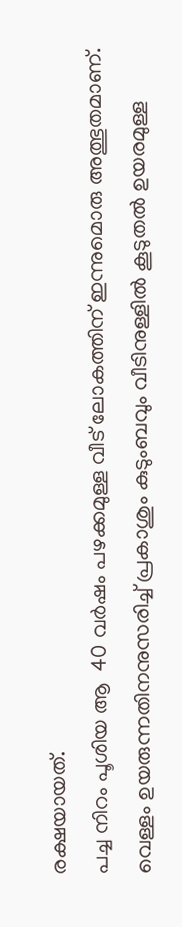രക്ഷയായത്.
പച്ച നിറം പൂശിയ ആ  40 വര്‍ഷം പഴക്കമുള്ള വീട് ലോകത്തിന് ഇന്നുമൊരു അത്ഭുതമാണ്. വെള്ളം ഉയരുന്നതിനനുസരിച്ച് പ്രകാശും കുടുംബവും വീടിനുള്ളില്‍ കൂടുതല്‍ ഉയരമുള്ള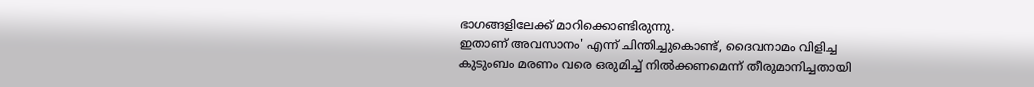ഭാഗങ്ങളിലേക്ക് മാറിക്കൊണ്ടിരുന്നു.
ഇതാണ് അവസാനം' എന്ന് ചിന്തിച്ചുകൊണ്ട്, ദൈവനാമം വിളിച്ച  കുടുംബം മരണം വരെ ഒരുമിച്ച് നില്‍ക്കണമെന്ന് തീരുമാനിച്ചതായി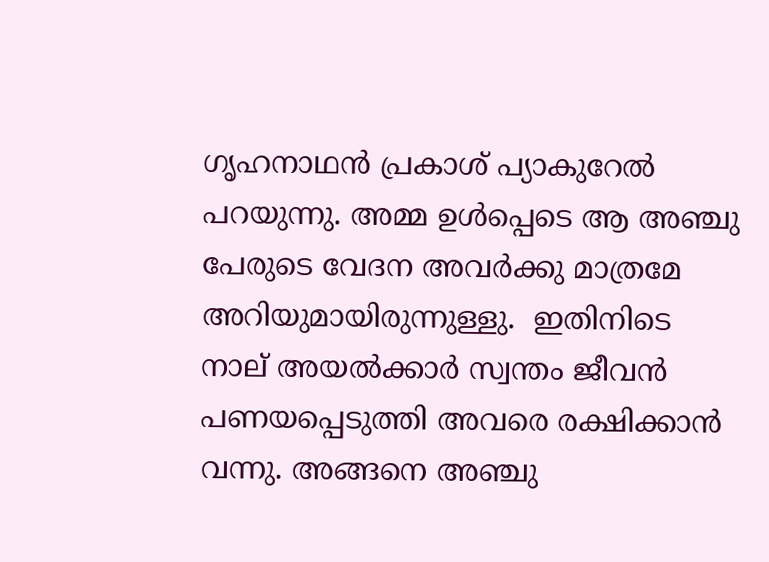ഗൃഹനാഥന്‍ പ്രകാശ് പ്യാകുറേല്‍ പറയുന്നു. അമ്മ ഉള്‍പ്പെടെ ആ അഞ്ചു പേരുടെ വേദന അവര്‍ക്കു മാത്രമേ അറിയുമായിരുന്നുള്ളു.  ഇതിനിടെ നാല് അയല്‍ക്കാര്‍ സ്വന്തം ജീവന്‍ പണയപ്പെടുത്തി അവരെ രക്ഷിക്കാന്‍ വന്നു. അങ്ങനെ അഞ്ചു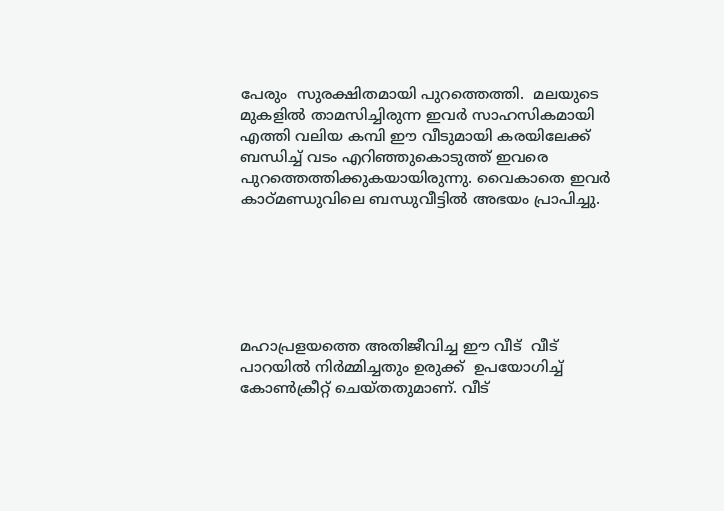പേരും  സുരക്ഷിതമായി പുറത്തെത്തി.  മലയുടെ മുകളില്‍ താമസിച്ചിരുന്ന ഇവര്‍ സാഹസികമായി എത്തി വലിയ കമ്പി ഈ വീടുമായി കരയിലേക്ക് ബന്ധിച്ച് വടം എറിഞ്ഞുകൊടുത്ത് ഇവരെ പുറത്തെത്തിക്കുകയായിരുന്നു. വൈകാതെ ഇവര്‍ കാഠ്മണ്ഡുവിലെ ബന്ധുവീട്ടില്‍ അഭയം പ്രാപിച്ചു.






മഹാപ്രളയത്തെ അതിജീവിച്ച ഈ വീട്  വീട് പാറയില്‍ നിര്‍മ്മിച്ചതും ഉരുക്ക്  ഉപയോഗിച്ച് കോണ്‍ക്രീറ്റ് ചെയ്തതുമാണ്. വീട്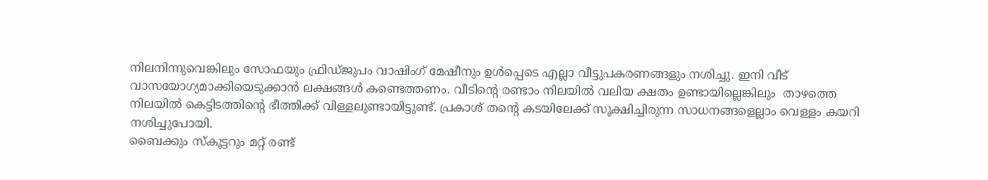നിലനിന്നുവെങ്കിലും സോഫയും ഫ്രിഡ്ജുപം വാഷിംഗ് മേഷീനും ഉള്‍പ്പെടെ എല്ലാ വീട്ടുപകരണങ്ങളും നശിച്ചു. ഇനി വീട് വാസയോഗ്യമാക്കിയെടുക്കാന്‍ ലക്ഷങ്ങള്‍ കണ്ടെത്തണം. വീടിന്റെ രണ്ടാം നിലയില്‍ വലിയ ക്ഷതം ഉണ്ടായില്ലെങ്കിലും  താഴത്തെ നിലയില്‍ കെട്ടിടത്തിന്റെ ഭീത്തിക്ക് വിള്ളലുണ്ടായിട്ടുണ്ട്. പ്രകാശ് തന്റെ കടയിലേക്ക് സൂക്ഷിച്ചിരുന്ന സാധനങ്ങളെല്ലാം വെള്ളം കയറി നശിച്ചുപോയി.
ബൈക്കും സ്‌കൂട്ടറും മറ്റ് രണ്ട്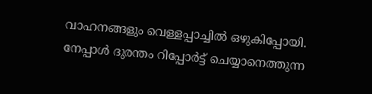വാഹനങ്ങളും വെള്ളപ്പാച്ചില്‍ ഒഴുകിപ്പോയി. നേപ്പാള്‍ ദുരന്തം റിപ്പോര്‍ട്ട് ചെയ്യാനെത്തുന്ന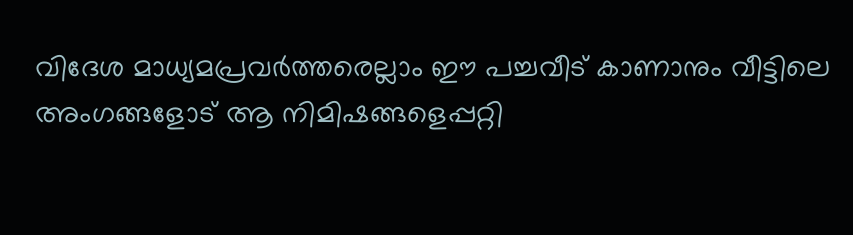വിദേശ മാധ്യമപ്രവര്‍ത്തരെല്ലാം ഈ പച്ചവീട് കാണാനും വീട്ടിലെ അംഗങ്ങളോട് ആ നിമിഷങ്ങളെപ്പറ്റി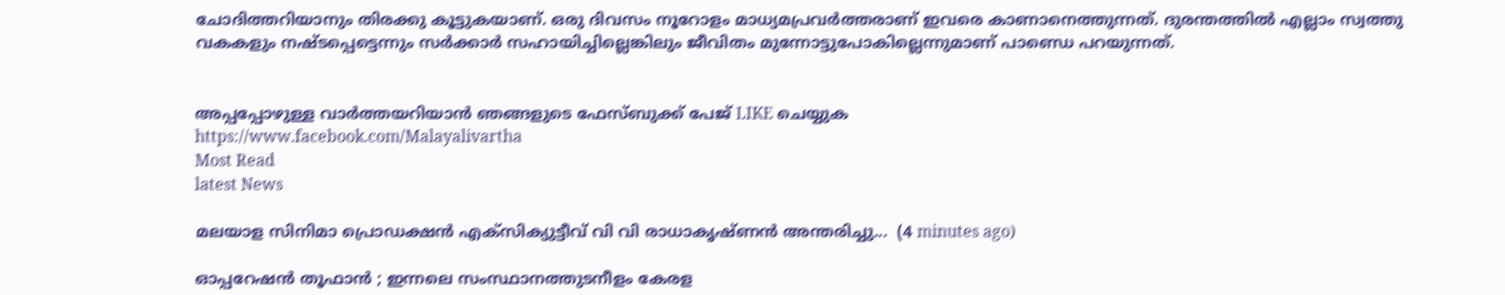ചോദിത്തറിയാനും തിരക്കു കൂട്ടുകയാണ്. ഒരു ദിവസം നൂറോളം മാധ്യമപ്രവര്‍ത്തരാണ് ഇവരെ കാണാനെത്തുന്നത്. ദുരന്തത്തില്‍ എല്ലാം സ്വത്തു വകകളും നഷ്ടപ്പെട്ടെന്നും സര്‍ക്കാര്‍ സഹായിച്ചില്ലെങ്കിലും ജീവിതം മുന്നോട്ടുപോകില്ലെന്നുമാണ് പാണ്ഡെ പറയുന്നത്.


അപ്പപ്പോഴുള്ള വാര്‍ത്തയറിയാന്‍ ഞങ്ങളുടെ ഫേസ്‌ബുക്ക്‌ പേജ് LIKE ചെയ്യുക
https://www.facebook.com/Malayalivartha
Most Read
latest News

മലയാള സിനിമാ പ്രൊഡക്ഷൻ എക്സിക്യുട്ടീവ് വി വി രാധാകൃഷ്ണൻ അന്തരിച്ചു...  (4 minutes ago)

ഓപ്പറേഷന്‍ തൂഫാൻ ; ഇന്നലെ സംസ്ഥാനത്തുടനീളം കേരള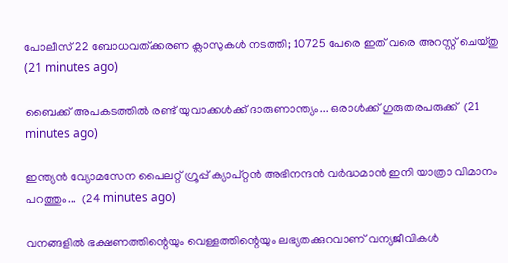പോലീസ് 22 ബോധവത്ക്കരണ ക്ലാസുകള്‍ നടത്തി; 10725 പേരെ ഇത് വരെ അറസ്റ്റ് ചെയ്തു  (21 minutes ago)

ബൈക്ക് അപകടത്തിൽ രണ്ട് യുവാക്കൾക്ക് ദാരുണാന്ത്യം... ഒരാൾക്ക് ഗുരുതരപരുക്ക്  (21 minutes ago)

ഇന്ത്യൻ വ്യോമസേന പൈലറ്റ് ഗ്രൂപ്പ് ക്യാപ്റ്റൻ അഭിനന്ദൻ വർദ്ധമാൻ ഇനി യാത്രാ വിമാനം പറത്തും...  (24 minutes ago)

വനങ്ങളിൽ ഭക്ഷണത്തിന്റെയും വെള്ളത്തിന്റെയും ലഭ്യതക്കുറവാണ് വന്യജീവികൾ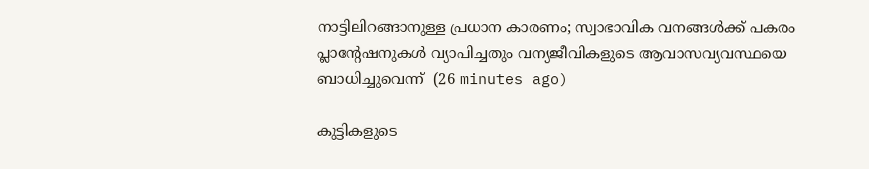നാട്ടിലിറങ്ങാനുള്ള പ്രധാന കാരണം; സ്വാഭാവിക വനങ്ങൾക്ക് പകരം പ്ലാന്റേഷനുകൾ വ്യാപിച്ചതും വന്യജീവികളുടെ ആവാസവ്യവസ്ഥയെ ബാധിച്ചുവെന്ന്  (26 minutes ago)

കുട്ടികളുടെ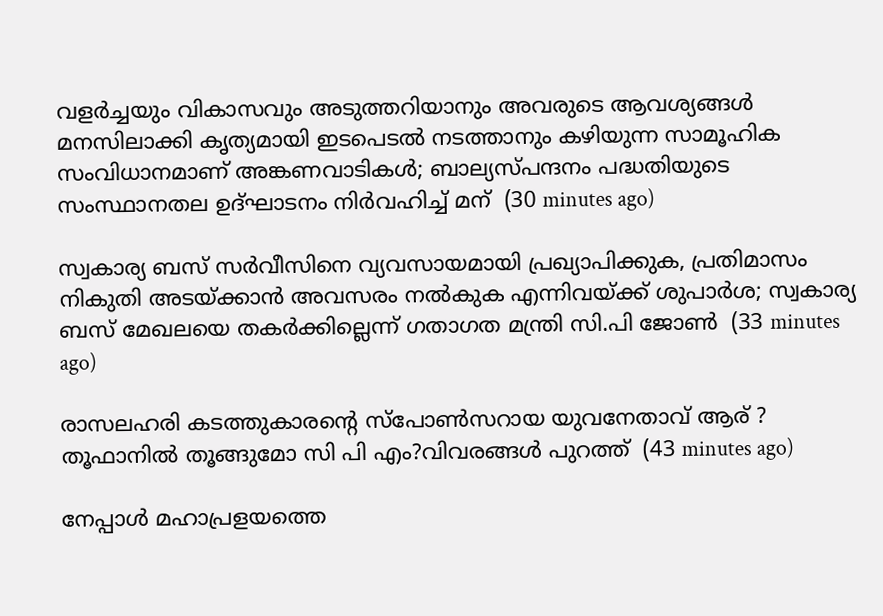വളർച്ചയും വികാസവും അടുത്തറിയാനും അവരുടെ ആവശ്യങ്ങൾ മനസിലാക്കി കൃത്യമായി ഇടപെടൽ നടത്താനും കഴിയുന്ന സാമൂഹിക സംവിധാനമാണ് അങ്കണവാടികൾ; ബാല്യസ്പന്ദനം പദ്ധതിയുടെ സംസ്ഥാനതല ഉദ്ഘാടനം നിർവഹിച്ച് മന്  (30 minutes ago)

സ്വകാര്യ ബസ് സർവീസിനെ വ്യവസായമായി പ്രഖ്യാപിക്കുക, പ്രതിമാസം നികുതി അടയ്ക്കാൻ അവസരം നൽകുക എന്നിവയ്ക്ക് ശുപാർശ; സ്വകാര്യ ബസ് മേഖലയെ തകർക്കില്ലെന്ന് ഗതാഗത മന്ത്രി സി.പി ജോൺ  (33 minutes ago)

രാസലഹരി കടത്തുകാരന്റെ സ്പോൺസറായ യുവനേതാവ് ആര് ? തൂഫാനിൽ തൂങ്ങുമോ സി പി എം?വിവരങ്ങൾ പുറത്ത്  (43 minutes ago)

നേപ്പാള്‍ മഹാപ്രളയത്തെ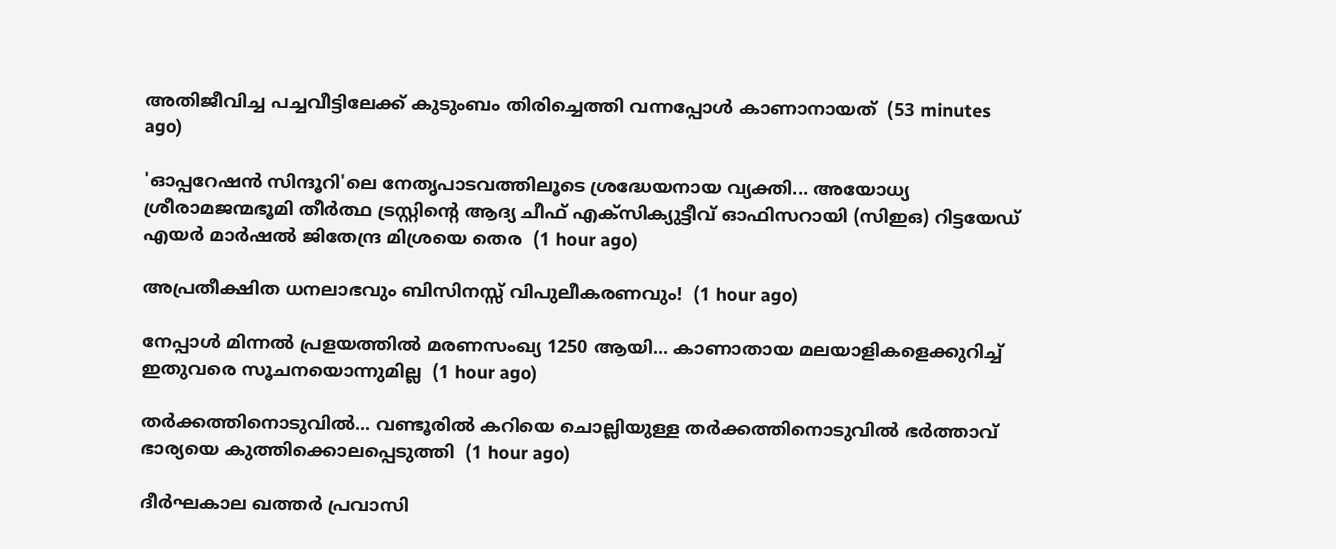അതിജീവിച്ച പച്ചവീട്ടിലേക്ക് കുടുംബം തിരിച്ചെത്തി വന്നപ്പോള്‍ കാണാനായത്  (53 minutes ago)

'ഓപ്പറേഷന്‍ സിന്ദൂറി'ലെ നേതൃപാടവത്തിലൂടെ ശ്രദ്ധേയനായ വ്യക്തി... അയോധ്യ ശ്രീരാമജന്മഭൂമി തീര്‍ത്ഥ ട്രസ്റ്റിന്റെ ആദ്യ ചീഫ് എക്‌സിക്യുട്ടീവ് ഓഫിസറായി (സിഇഒ) റിട്ടയേഡ് എയര്‍ മാര്‍ഷല്‍ ജിതേന്ദ്ര മിശ്രയെ തെര  (1 hour ago)

അപ്രതീക്ഷിത ധനലാഭവും ബിസിനസ്സ് വിപുലീകരണവും!  (1 hour ago)

നേപ്പാൾ മിന്നൽ പ്രളയത്തിൽ മരണസംഖ്യ 1250 ആയി... കാണാതായ മലയാളികളെക്കുറിച്ച് ഇതുവരെ സൂചനയൊന്നുമില്ല  (1 hour ago)

തർക്കത്തിനൊടുവിൽ... വണ്ടൂരില്‍ കറിയെ ചൊല്ലിയുള്ള തര്‍ക്കത്തിനൊടുവില്‍ ഭര്‍ത്താവ് ഭാര്യയെ കുത്തിക്കൊലപ്പെടുത്തി  (1 hour ago)

ദീർഘകാല ഖത്തർ പ്രവാസി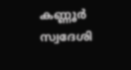കണ്ണൂർ സ്വദേശി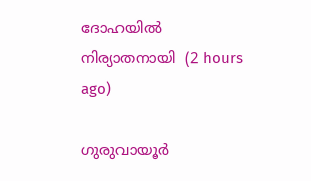ദോഹയിൽ നിര്യാതനായി  (2 hours ago)

ഗുരുവായൂര്‍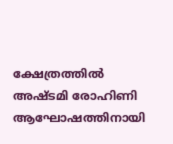ക്ഷേത്രത്തില്‍ അഷ്ടമി രോഹിണി ആഘോഷത്തിനായി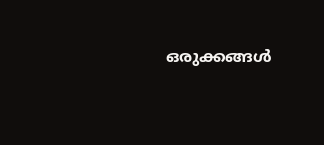ഒരുക്കങ്ങള്‍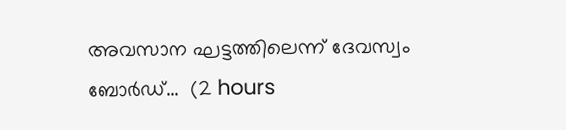അവസാന ഘട്ടത്തിലെന്ന് ദേവസ്വം ബോര്‍ഡ്...  (2 hours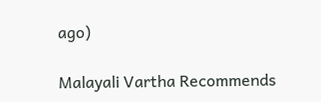ago)

Malayali Vartha Recommends